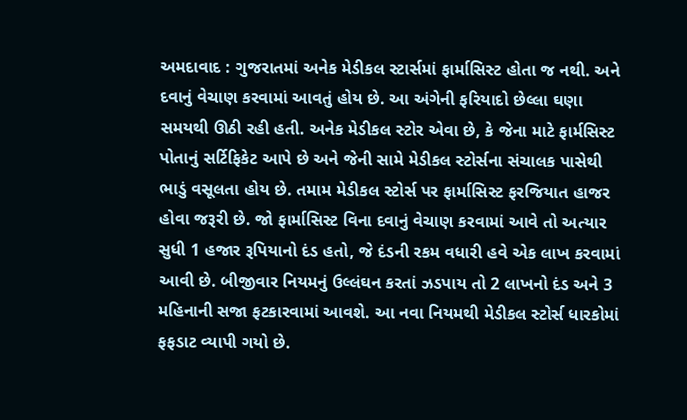અમદાવાદ : ગુજરાતમાં અનેક મેડીકલ સ્ટાર્સમાં ફાર્માસિસ્ટ હોતા જ નથી. અને દવાનું વેચાણ કરવામાં આવતું હોય છે. આ અંગેની ફરિયાદો છેલ્લા ઘણા સમયથી ઊઠી રહી હતી. અનેક મેડીકલ સ્ટોર એવા છે, કે જેના માટે ફાર્મસિસ્ટ પોતાનું સર્ટિફિકેટ આપે છે અને જેની સામે મેડીકલ સ્ટોર્સના સંચાલક પાસેથી ભાડું વસૂલતા હોય છે. તમામ મેડીકલ સ્ટોર્સ પર ફાર્માસિસ્ટ ફરજિયાત હાજર હોવા જરૂરી છે. જો ફાર્માસિસ્ટ વિના દવાનું વેચાણ કરવામાં આવે તો અત્યાર સુધી 1 હજાર રૂપિયાનો દંડ હતો, જે દંડની રકમ વધારી હવે એક લાખ કરવામાં આવી છે. બીજીવાર નિયમનું ઉલ્લંઘન કરતાં ઝડપાય તો 2 લાખનો દંડ અને 3 મહિનાની સજા ફટકારવામાં આવશે. આ નવા નિયમથી મેડીકલ સ્ટોર્સ ધારકોમાં ફફડાટ વ્યાપી ગયો છે.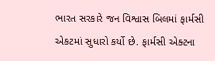ભારત સરકારે જન વિશ્વાસ બિલમાં ફાર્મસી એકટમાં સુધારો કર્યો છે. ફાર્મસી એક્ટના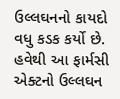ઉલ્લઘનનો કાયદો વધુ કડક કર્યો છે. હવેથી આ ફાર્મસી એક્ટનો ઉલ્લઘન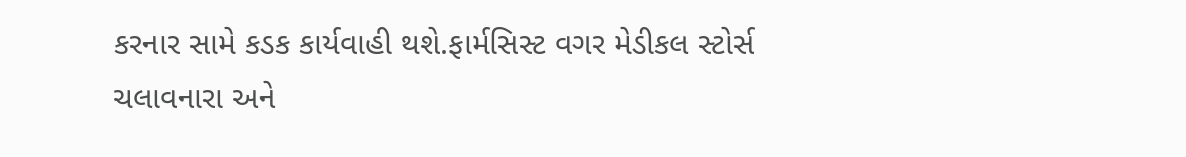કરનાર સામે કડક કાર્યવાહી થશે.ફાર્મસિસ્ટ વગર મેડીકલ સ્ટોર્સ ચલાવનારા અને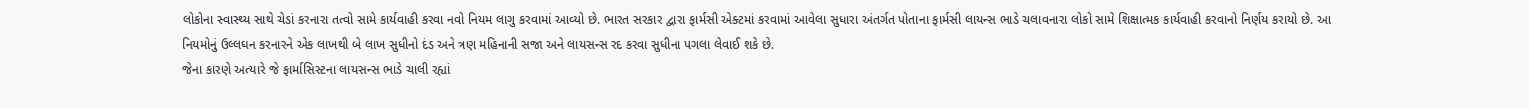લોકોના સ્વાસ્થ્ય સાથે ચેડાં કરનારા તત્વો સામે કાર્યવાહી કરવા નવો નિયમ લાગુ કરવામાં આવ્યો છે. ભારત સરકાર દ્વારા ફાર્મસી એક્ટમાં કરવામાં આવેલા સુધારા અંતર્ગત પોતાના ફાર્મસી લાયન્સ ભાડે ચલાવનારા લોકો સામે શિક્ષાત્મક કાર્યવાહી કરવાનો નિર્ણય કરાયો છે. આ નિયમોનું ઉલ્લઘન કરનારને એક લાખથી બે લાખ સુધીનો દંડ અને ત્રણ મહિનાની સજા અને લાયસન્સ રદ કરવા સુધીના પગલા લેવાઈ શકે છે.
જેના કારણે અત્યારે જે ફાર્માસિસ્ટના લાયસન્સ ભાડે ચાલી રહ્યાં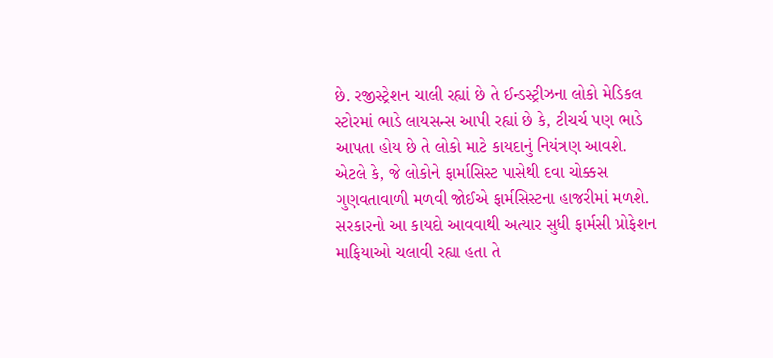છે. રજીસ્ટ્રેશન ચાલી રહ્યાં છે તે ઈન્ડસ્ટ્રીઝના લોકો મેડિકલ સ્ટોરમાં ભાડે લાયસન્સ આપી રહ્યાં છે કે, ટીચર્ચ પણ ભાડે આપતા હોય છે તે લોકો માટે કાયદાનું નિયંત્રણ આવશે. એટલે કે, જે લોકોને ફાર્માસિસ્ટ પાસેથી દવા ચોક્કસ ગુણવતાવાળી મળવી જોઈએ ફાર્મસિસ્ટના હાજરીમાં મળશે. સરકારનો આ કાયદો આવવાથી અત્યાર સુધી ફાર્મસી પ્રોફેશન માફિયાઓ ચલાવી રહ્યા હતા તે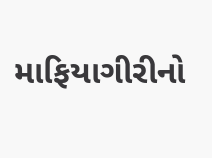માફિયાગીરીનો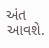અંત આવશે.